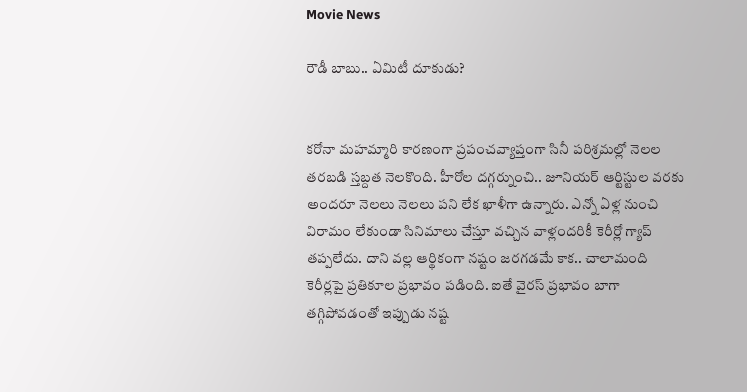Movie News

రౌడీ బాబు.. ఏమిటీ దూకుడు?


కరోనా మహమ్మారి కారణంగా ప్రపంచవ్యాప్తంగా సినీ పరిశ్రమల్లో నెలల తరబడి స్తబ్దత నెలకొంది. హీరోల దగ్గర్నుంచి.. జూనియర్ ఆర్టిస్టుల వరకు అందరూ నెలలు నెలలు పని లేక ఖాళీగా ఉన్నారు. ఎన్నో ఏళ్ల నుంచి విరామం లేకుండా సినిమాలు చేస్తూ వచ్చిన వాళ్లందరికీ కెరీర్లో గ్యాప్ తప్పలేదు. దాని వల్ల ఆర్థికంగా నష్టం జరగడమే కాక.. చాలామంది కెరీర్లపై ప్రతికూల ప్రభావం పడింది. ఐతే వైరస్ ప్రభావం బాగా తగ్గిపోవడంతో ఇప్పుడు నష్ట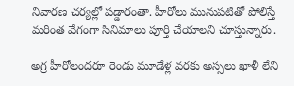నివారణ చర్యల్లో పడ్డారంతా. హీరోలు మునుపటితో పోలిస్తే మరింత వేగంగా సినిమాలు పూర్తి చేయాలని చూస్తున్నారు.

అగ్ర హీరోలందరూ రెండు మూడేళ్ల వరకు అస్సలు ఖాళీ లేని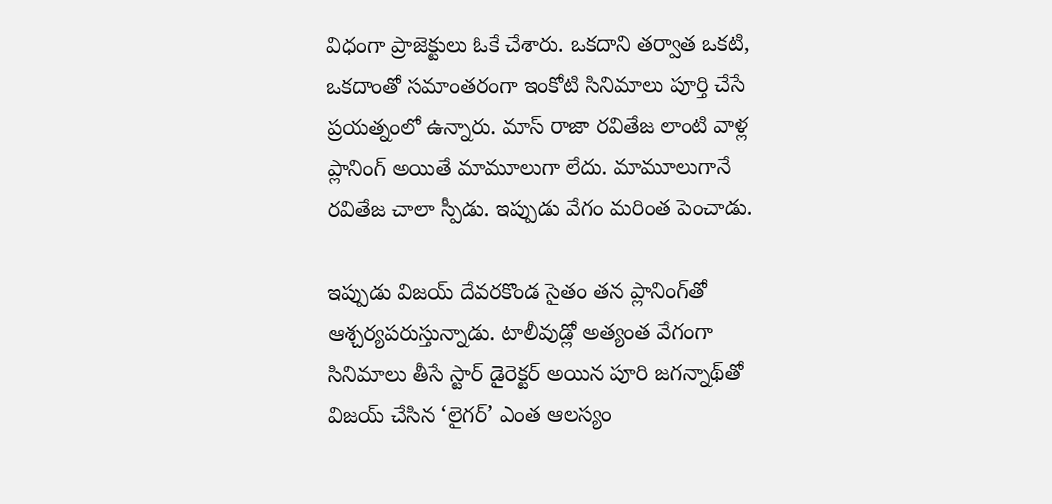విధంగా ప్రాజెక్టులు ఓకే చేశారు. ఒకదాని తర్వాత ఒకటి, ఒకదాంతో సమాంతరంగా ఇంకోటి సినిమాలు పూర్తి చేసే ప్రయత్నంలో ఉన్నారు. మాస్ రాజా రవితేజ లాంటి వాళ్ల ప్లానింగ్ అయితే మామూలుగా లేదు. మామూలుగానే రవితేజ చాలా స్పీడు. ఇప్పుడు వేగం మరింత పెంచాడు.

ఇప్పుడు విజయ్ దేవరకొండ సైతం తన ప్లానింగ్‌తో ఆశ్చర్యపరుస్తున్నాడు. టాలీవుడ్లో అత్యంత వేగంగా సినిమాలు తీసే స్టార్ డైరెక్టర్ అయిన పూరి జగన్నాథ్‌తో విజయ్ చేసిన ‘లైగర్’ ఎంత ఆలస్యం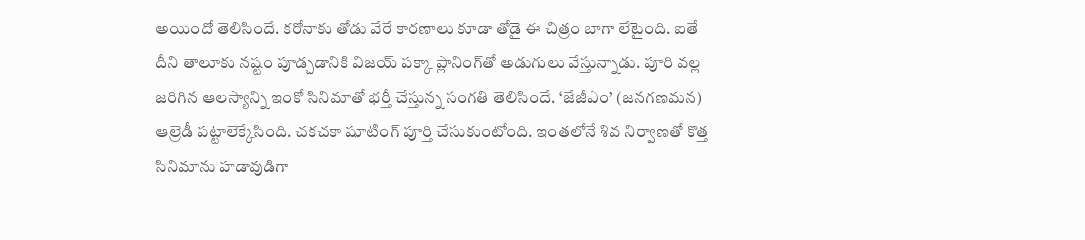అయిందో తెలిసిందే. కరోనాకు తోడు వేరే కారణాలు కూడా తోడై ఈ చిత్రం బాగా లేటైంది. ఐతే దీని తాలూకు నష్టం పూడ్చడానికి విజయ్ పక్కా ప్లానింగ్‌తో అడుగులు వేస్తున్నాడు. పూరి వల్ల జరిగిన ఆలస్యాన్ని ఇంకో సినిమాతో భర్తీ చేస్తున్న సంగతి తెలిసిందే. ‘జేజీఎం’ (జనగణమన) ఆల్రెడీ పట్టాలెక్కేసింది. చకచకా షూటింగ్ పూర్తి చేసుకుంటోంది. ఇంతలోనే శివ నిర్వాణతో కొత్త సినిమాను హడావుడిగా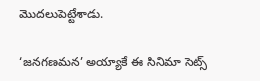మొదలుపెట్టేశాడు.

‘జనగణమన’ అయ్యాకే ఈ సినిమా సెట్స్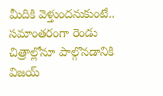మీదికి వెళ్తుందనుకుంటే.. సమాంతరంగా రెండు చిత్రాల్లోనూ పాల్గొనడానికి విజయ్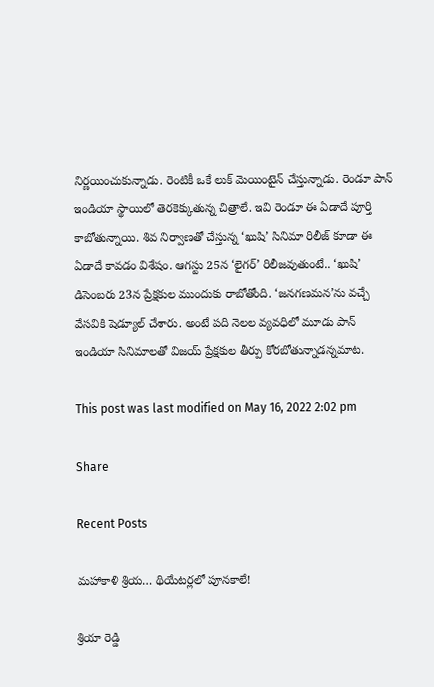నిర్ణయించుకున్నాడు. రెంటికీ ఒకే లుక్ మెయింటైన్ చేస్తున్నాడు. రెండూ పాన్ ఇండియా స్థాయిలో తెరకెక్కుతున్న చిత్రాలే. ఇవి రెండూ ఈ ఏడాదే పూర్తి కాబోతున్నాయి. శివ నిర్వాణతో చేస్తున్న ‘ఖుషి’ సినిమా రిలీజ్ కూడా ఈ ఏడాదే కావడం విశేషం. ఆగస్టు 25న ‘లైగర్’ రిలీజవుతుంటే.. ‘ఖుషి’ డిసెంబరు 23న ప్రేక్షకుల ముందుకు రాబోతోంది. ‘జనగణమన’ను వచ్చే వేసవికి షెడ్యూల్ చేశారు. అంటే పది నెలల వ్యవధిలో మూడు పాన్ ఇండియా సినిమాలతో విజయ్ ప్రేక్షకుల తీర్పు కోరబోతున్నాడన్నమాట.

This post was last modified on May 16, 2022 2:02 pm

Share

Recent Posts

మహాకాళి శ్రియ… థియేటర్లలో పూనకాలే!

శ్రియా రెడ్డి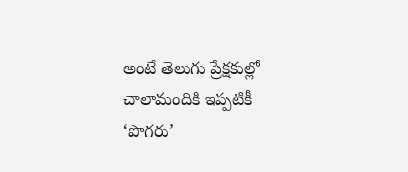అంటే తెలుగు ప్రేక్షకుల్లో చాలామందికి ఇప్పటికీ ‘పొగరు’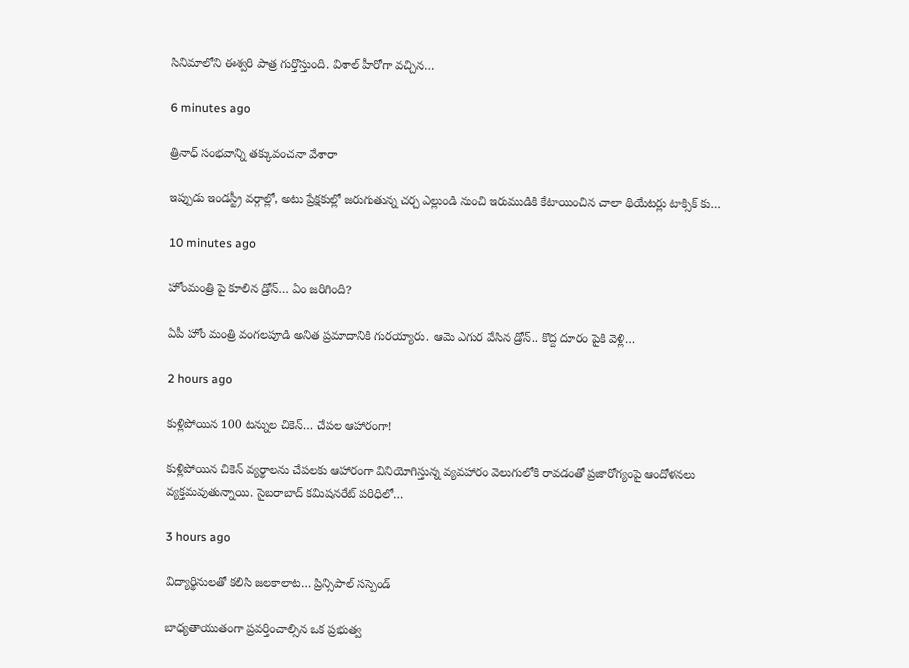సినిమాలోని ఈశ్వరి పాత్ర గుర్తొస్తుంది. విశాల్ హీరోగా వచ్చిన…

6 minutes ago

త్రినాధ్ సంభవాన్ని తక్కువంచనా వేశారా

ఇప్పుడు ఇండస్ట్రీ వర్గాల్లో, అటు ప్రేక్షకుల్లో జరుగుతున్న చర్చ ఎల్లుండి నుంచి ఇరుముడికి కేటాయించిన చాలా థియేటర్లు టాక్సిక్ కు…

10 minutes ago

హోంమంత్రి పై కూలిన డ్రోన్‌… ఏం జ‌రిగింది?

ఏపీ హోం మంత్రి వంగ‌ల‌పూడి అనిత ప్ర‌మాదానికి గుర‌య్యారు. ఆమె ఎగుర వేసిన డ్రోన్‌.. కొద్ద దూరం పైకి వెళ్లి…

2 hours ago

కుళ్లిపోయిన 100 టన్నుల చికెన్‌… చేపల ఆహారంగా!

కుళ్లిపోయిన చికెన్‌ వ్యర్థాలను చేపలకు ఆహారంగా వినియోగిస్తున్న వ్యవహారం వెలుగులోకి రావడంతో ప్రజారోగ్యంపై ఆందోళనలు వ్యక్తమవుతున్నాయి. సైబరాబాద్‌ కమిషనరేట్‌ పరిధిలో…

3 hours ago

విద్యార్థినులతో కలిసి జలకాలాట… ప్రిన్సిపాల్ సస్పెండ్

బాధ్యతాయుతంగా ప్రవర్తించాల్సిన ఒక ప్రభుత్వ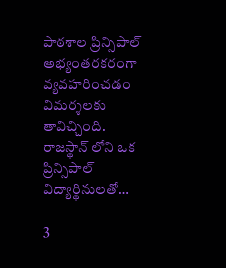పాఠశాల ప్రిన్సిపాల్ అభ్యంతరకరంగా వ్యవహరించడం విమర్శలకు తావిచ్చింది. రాజస్థాన్ లోని ఒక ప్రిన్సిపాల్ విద్యార్థినులతో…

3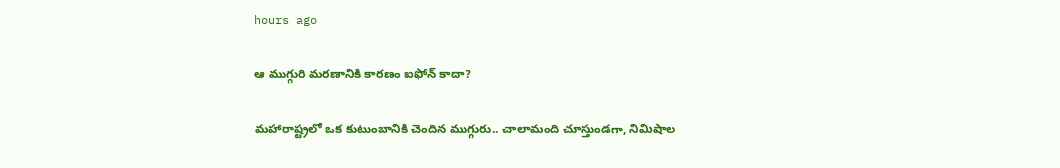hours ago

ఆ ముగ్గురి మ‌ర‌ణానికి కార‌ణం ఐఫోన్ కాదా?

మ‌హారాష్ట్ర‌లో ఒక కుటుంబానికి చెందిన ముగ్గురు.. చాలామంది చూస్తుండ‌గా, నిమిషాల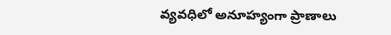వ్య‌వ‌ధిలో అనూహ్యంగా ప్రాణాలు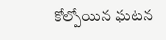కోల్పోయిన ఘ‌ట‌న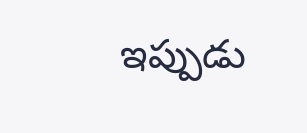ఇప్పుడు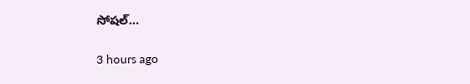సోష‌ల్…

3 hours ago